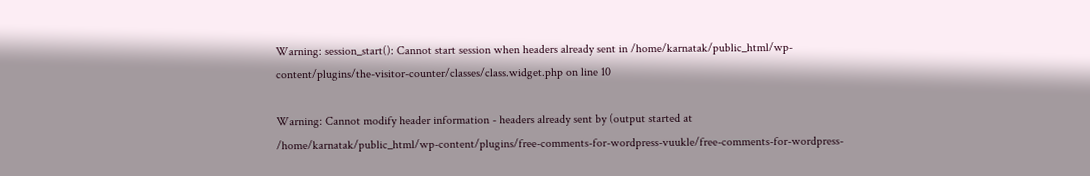Warning: session_start(): Cannot start session when headers already sent in /home/karnatak/public_html/wp-content/plugins/the-visitor-counter/classes/class.widget.php on line 10

Warning: Cannot modify header information - headers already sent by (output started at /home/karnatak/public_html/wp-content/plugins/free-comments-for-wordpress-vuukle/free-comments-for-wordpress-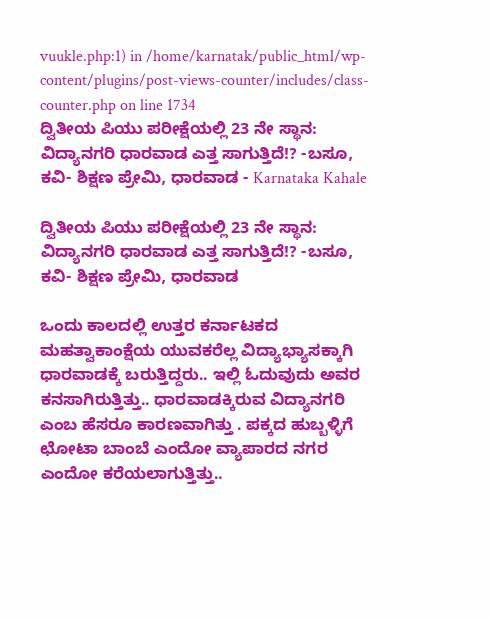vuukle.php:1) in /home/karnatak/public_html/wp-content/plugins/post-views-counter/includes/class-counter.php on line 1734
ದ್ವಿತೀಯ ಪಿಯು ಪರೀಕ್ಷೆಯಲ್ಲಿ 23 ನೇ ಸ್ಥಾನ: ವಿದ್ಯಾನಗರಿ ಧಾರವಾಡ ಎತ್ತ ಸಾಗುತ್ತಿದೆ!? -ಬಸೂ, ಕವಿ- ಶಿಕ್ಷಣ ಪ್ರೇಮಿ, ಧಾರವಾಡ - Karnataka Kahale

ದ್ವಿತೀಯ ಪಿಯು ಪರೀಕ್ಷೆಯಲ್ಲಿ 23 ನೇ ಸ್ಥಾನ: ವಿದ್ಯಾನಗರಿ ಧಾರವಾಡ ಎತ್ತ ಸಾಗುತ್ತಿದೆ!? -ಬಸೂ, ಕವಿ- ಶಿಕ್ಷಣ ಪ್ರೇಮಿ, ಧಾರವಾಡ

ಒಂದು ಕಾಲದಲ್ಲಿ ಉತ್ತರ ಕರ್ನಾಟಕದ ಮಹತ್ವಾಕಾಂಕ್ಷೆಯ ಯುವಕರೆಲ್ಲ ವಿದ್ಯಾಭ್ಯಾಸಕ್ಕಾಗಿ ಧಾರವಾಡಕ್ಕೆ ಬರುತ್ತಿದ್ದರು.. ಇಲ್ಲಿ ಓದುವುದು ಅವರ ಕನಸಾಗಿರುತ್ತಿತ್ತು.. ಧಾರವಾಡಕ್ಕಿರುವ ವಿದ್ಯಾನಗರಿ ಎಂಬ ಹೆಸರೂ ಕಾರಣವಾಗಿತ್ತು . ಪಕ್ಕದ ಹುಬ್ಬಳ್ಳಿಗೆ ಛೋಟಾ ಬಾಂಬೆ ಎಂದೋ ವ್ಯಾಪಾರದ ನಗರ ಎಂದೋ ಕರೆಯಲಾಗುತ್ತಿತ್ತು..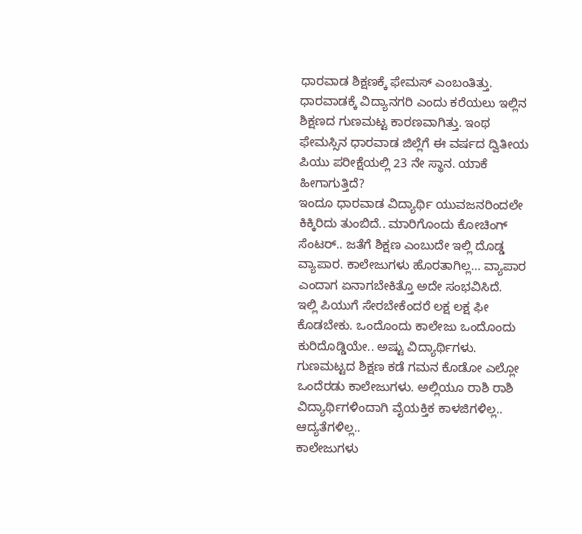ಧಾರವಾಡ ಶಿಕ್ಷಣಕ್ಕೆ ಫೇಮಸ್ ಎಂಬಂತಿತ್ತು.
ಧಾರವಾಡಕ್ಕೆ ವಿದ್ಯಾನಗರಿ ಎಂದು ಕರೆಯಲು ಇಲ್ಲಿನ ಶಿಕ್ಷಣದ ಗುಣಮಟ್ಟ ಕಾರಣವಾಗಿತ್ತು. ಇಂಥ ಫೇಮಸ್ಸಿನ ಧಾರವಾಡ ಜಿಲ್ಲೆಗೆ ಈ ವರ್ಷದ ದ್ವಿತೀಯ ಪಿಯು ಪರೀಕ್ಷೆಯಲ್ಲಿ 23 ನೇ ಸ್ಥಾನ. ಯಾಕೆ ಹೀಗಾಗುತ್ತಿದೆ?
ಇಂದೂ ಧಾರವಾಡ ವಿದ್ಯಾರ್ಥಿ ಯುವಜನರಿಂದಲೇ ಕಿಕ್ಕಿರಿದು ತುಂಬಿದೆ.. ಮಾರಿಗೊಂದು ಕೋಚಿಂಗ್ ಸೆಂಟರ್.. ಜತೆಗೆ ಶಿಕ್ಷಣ ಎಂಬುದೇ ಇಲ್ಲಿ ದೊಡ್ಡ ವ್ಯಾಪಾರ. ಕಾಲೇಜುಗಳು ಹೊರತಾಗಿಲ್ಲ… ವ್ಯಾಪಾರ ಎಂದಾಗ ಏನಾಗಬೇಕಿತ್ತೊ ಅದೇ ಸಂಭವಿಸಿದೆ.
ಇಲ್ಲಿ ಪಿಯುಗೆ ಸೇರಬೇಕೆಂದರೆ ಲಕ್ಷ ಲಕ್ಷ ಫೀ ಕೊಡಬೇಕು. ಒಂದೊಂದು ಕಾಲೇಜು ಒಂದೊಂದು ಕುರಿದೊಡ್ಡಿಯೇ.. ಅಷ್ಟು ವಿದ್ಯಾರ್ಥಿಗಳು. ಗುಣಮಟ್ಟದ ಶಿಕ್ಷಣ ಕಡೆ ಗಮನ ಕೊಡೋ ಎಲ್ಲೋ ಒಂದೆರಡು ಕಾಲೇಜುಗಳು. ಅಲ್ಲಿಯೂ ರಾಶಿ ರಾಶಿ ವಿದ್ಯಾರ್ಥಿಗಳಿಂದಾಗಿ ವೈಯಕ್ತಿಕ ಕಾಳಜಿಗಳಿಲ್ಲ.. ಆದ್ಯತೆಗಳಿಲ್ಲ..
ಕಾಲೇಜುಗಳು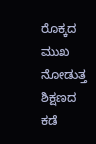ರೊಕ್ಕದ ಮುಖ ನೋಡುತ್ತ ಶಿಕ್ಷಣದ ಕಡೆ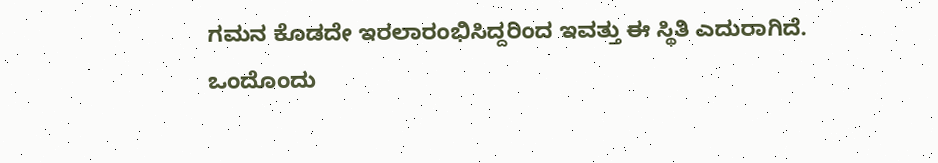ಗಮನ ಕೊಡದೇ ಇರಲಾರಂಭಿಸಿದ್ದರಿಂದ ಇವತ್ತು ಈ ಸ್ಥಿತಿ ಎದುರಾಗಿದೆ.
ಒಂದೊಂದು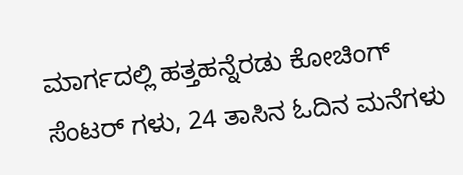ಮಾರ್ಗದಲ್ಲಿ ಹತ್ತಹನ್ನೆರಡು ಕೋಚಿಂಗ್ ಸೆಂಟರ್ ಗಳು, 24 ತಾಸಿನ ಓದಿನ ಮನೆಗಳು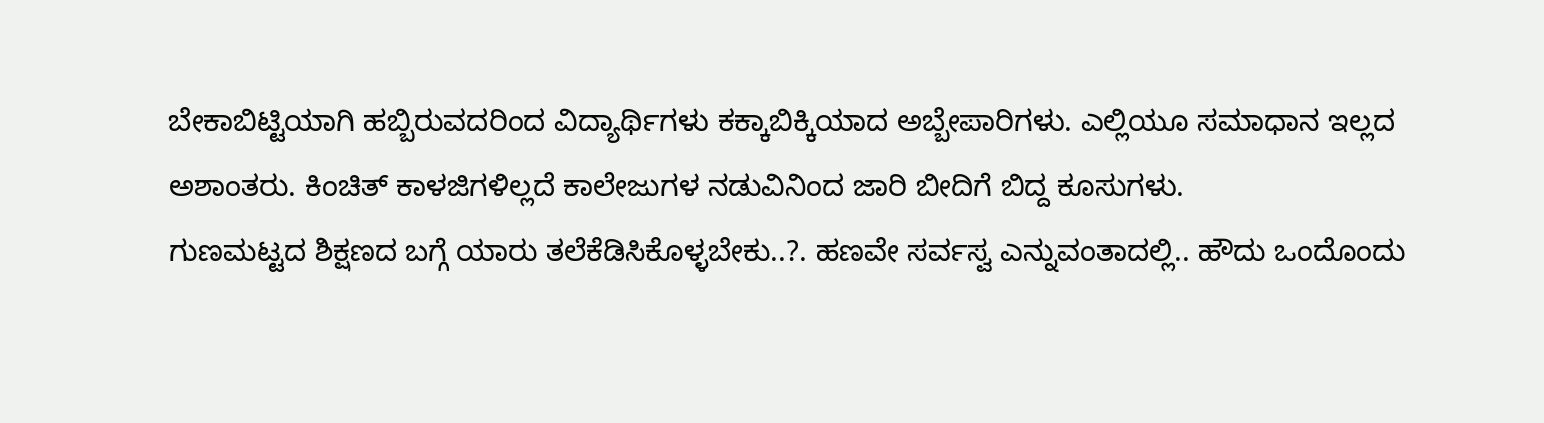ಬೇಕಾಬಿಟ್ಟಿಯಾಗಿ ಹಬ್ಬಿರುವದರಿಂದ ವಿದ್ಯಾರ್ಥಿಗಳು ಕಕ್ಕಾಬಿಕ್ಕಿಯಾದ ಅಬ್ಬೇಪಾರಿಗಳು. ಎಲ್ಲಿಯೂ ಸಮಾಧಾನ ಇಲ್ಲದ ಅಶಾಂತರು. ಕಿಂಚಿತ್ ಕಾಳಜಿಗಳಿಲ್ಲದೆ ಕಾಲೇಜುಗಳ ನಡುವಿನಿಂದ ಜಾರಿ ಬೀದಿಗೆ ಬಿದ್ದ ಕೂಸುಗಳು.
ಗುಣಮಟ್ಟದ ಶಿಕ್ಷಣದ ಬಗ್ಗೆ ಯಾರು ತಲೆಕೆಡಿಸಿಕೊಳ್ಳಬೇಕು..?. ಹಣವೇ ಸರ್ವಸ್ವ ಎನ್ನುವಂತಾದಲ್ಲಿ.. ಹೌದು ಒಂದೊಂದು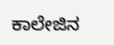ಕಾಲೇಜಿನ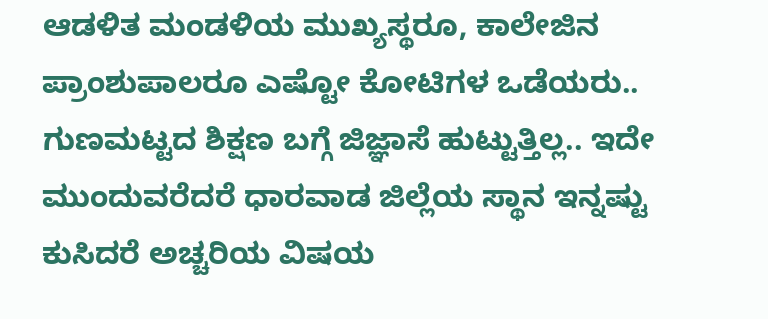ಆಡಳಿತ ಮಂಡಳಿಯ ಮುಖ್ಯಸ್ಥರೂ, ಕಾಲೇಜಿನ ಪ್ರಾಂಶುಪಾಲರೂ ಎಷ್ಟೋ ಕೋಟಿಗಳ ಒಡೆಯರು..
ಗುಣಮಟ್ಟದ ಶಿಕ್ಷಣ ಬಗ್ಗೆ ಜಿಜ್ಞಾಸೆ ಹುಟ್ಟುತ್ತಿಲ್ಲ.. ಇದೇ ಮುಂದುವರೆದರೆ ಧಾರವಾಡ ಜಿಲ್ಲೆಯ ಸ್ಥಾನ ಇನ್ನಷ್ಟು ಕುಸಿದರೆ ಅಚ್ಚರಿಯ ವಿಷಯ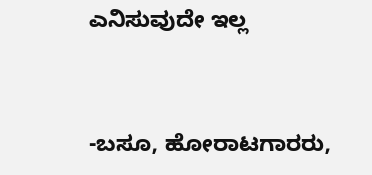ಎನಿಸುವುದೇ ಇಲ್ಲ


-ಬಸೂ, ಹೋರಾಟಗಾರರು,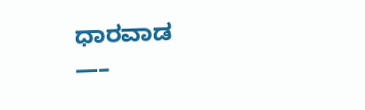ಧಾರವಾಡ
—–